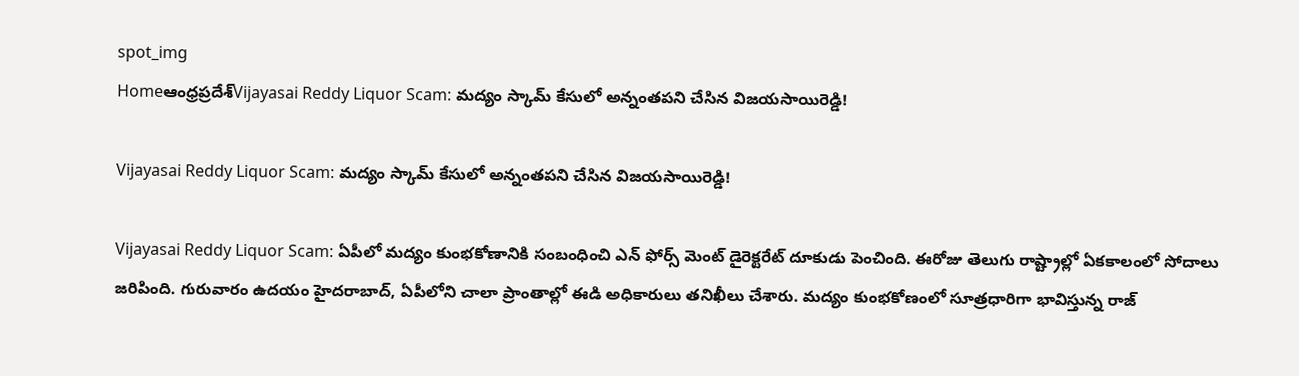spot_img
Homeఆంధ్రప్రదేశ్‌Vijayasai Reddy Liquor Scam: మద్యం స్కామ్ కేసులో అన్నంతపని చేసిన విజయసాయిరెడ్డి!

Vijayasai Reddy Liquor Scam: మద్యం స్కామ్ కేసులో అన్నంతపని చేసిన విజయసాయిరెడ్డి!

Vijayasai Reddy Liquor Scam: ఏపీలో మద్యం కుంభకోణానికి సంబంధించి ఎన్ ఫోర్స్ మెంట్ డైరెక్టరేట్ దూకుడు పెంచింది. ఈరోజు తెలుగు రాష్ట్రాల్లో ఏకకాలంలో సోదాలు జరిపింది. గురువారం ఉదయం హైదరాబాద్, ఏపీలోని చాలా ప్రాంతాల్లో ఈడి అధికారులు తనిఖీలు చేశారు. మద్యం కుంభకోణంలో సూత్రధారిగా భావిస్తున్న రాజ్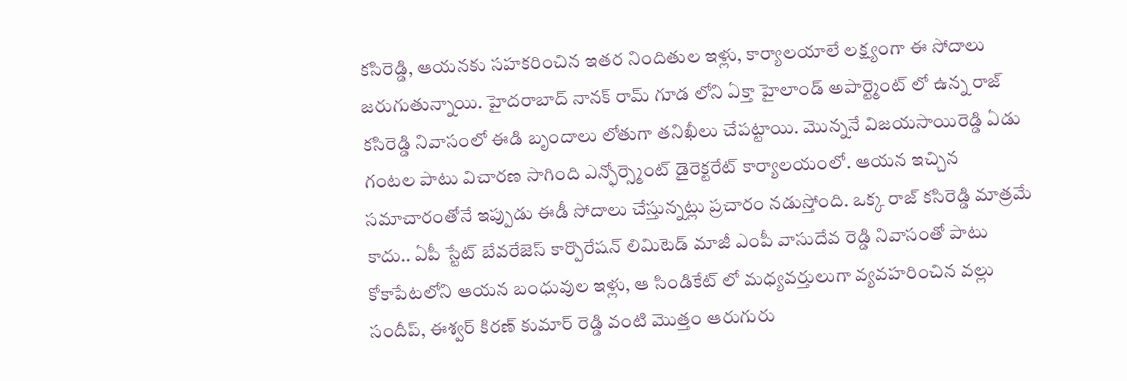కసిరెడ్డి, ఆయనకు సహకరించిన ఇతర నిందితుల ఇళ్లు, కార్యాలయాలే లక్ష్యంగా ఈ సోదాలు జరుగుతున్నాయి. హైదరాబాద్ నానక్ రామ్ గూడ లోని ఏక్తా హైలాండ్ అపార్ట్మెంట్ లో ఉన్న రాజ్ కసిరెడ్డి నివాసంలో ఈడి బృందాలు లోతుగా తనిఖీలు చేపట్టాయి. మొన్ననే విజయసాయిరెడ్డి ఏడు గంటల పాటు విచారణ సాగింది ఎన్ఫోర్స్మెంట్ డైరెక్టరేట్ కార్యాలయంలో. ఆయన ఇచ్చిన సమాచారంతోనే ఇప్పుడు ఈడీ సోదాలు చేస్తున్నట్లు ప్రచారం నడుస్తోంది. ఒక్క రాజ్ కసిరెడ్డి మాత్రమే కాదు.. ఏపీ స్టేట్ బేవరేజెస్ కార్పొరేషన్ లిమిటెడ్ మాజీ ఎంపీ వాసుదేవ రెడ్డి నివాసంతో పాటు కోకాపేటలోని ఆయన బంధువుల ఇళ్లు, ఆ సిండికేట్ లో మధ్యవర్తులుగా వ్యవహరించిన వల్లు సందీప్, ఈశ్వర్ కిరణ్ కుమార్ రెడ్డి వంటి మొత్తం ఆరుగురు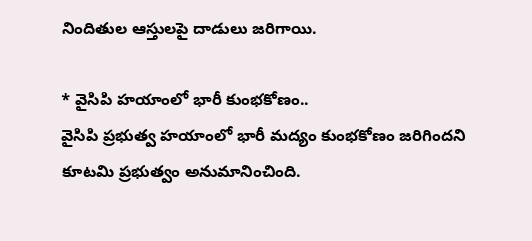నిందితుల ఆస్తులపై దాడులు జరిగాయి.

* వైసిపి హయాంలో భారీ కుంభకోణం..
వైసిపి ప్రభుత్వ హయాంలో భారీ మద్యం కుంభకోణం జరిగిందని కూటమి ప్రభుత్వం అనుమానించింది.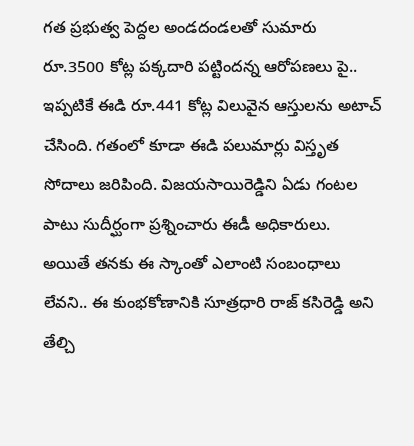గత ప్రభుత్వ పెద్దల అండదండలతో సుమారు రూ.3500 కోట్ల పక్కదారి పట్టిందన్న ఆరోపణలు పై.. ఇప్పటికే ఈడి రూ.441 కోట్ల విలువైన ఆస్తులను అటాచ్ చేసింది. గతంలో కూడా ఈడి పలుమార్లు విస్తృత సోదాలు జరిపింది. విజయసాయిరెడ్డిని ఏడు గంటల పాటు సుదీర్ఘంగా ప్రశ్నించారు ఈడీ అధికారులు. అయితే తనకు ఈ స్కాంతో ఎలాంటి సంబంధాలు లేవని.. ఈ కుంభకోణానికి సూత్రధారి రాజ్ కసిరెడ్డి అని తేల్చి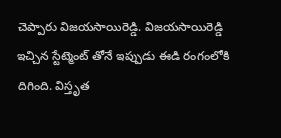చెప్పారు విజయసాయిరెడ్డి. విజయసాయిరెడ్డి ఇచ్చిన స్టేట్మెంట్ తోనే ఇప్పుడు ఈడి రంగంలోకి దిగింది. విస్తృత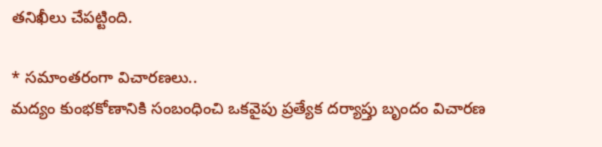తనిఖీలు చేపట్టింది.

* సమాంతరంగా విచారణలు..
మద్యం కుంభకోణానికి సంబంధించి ఒకవైపు ప్రత్యేక దర్యాప్తు బృందం విచారణ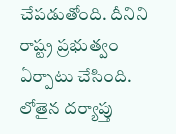చేపడుతోంది. దీనిని రాష్ట్ర ప్రభుత్వం ఏర్పాటు చేసింది. లోతైన దర్యాప్తు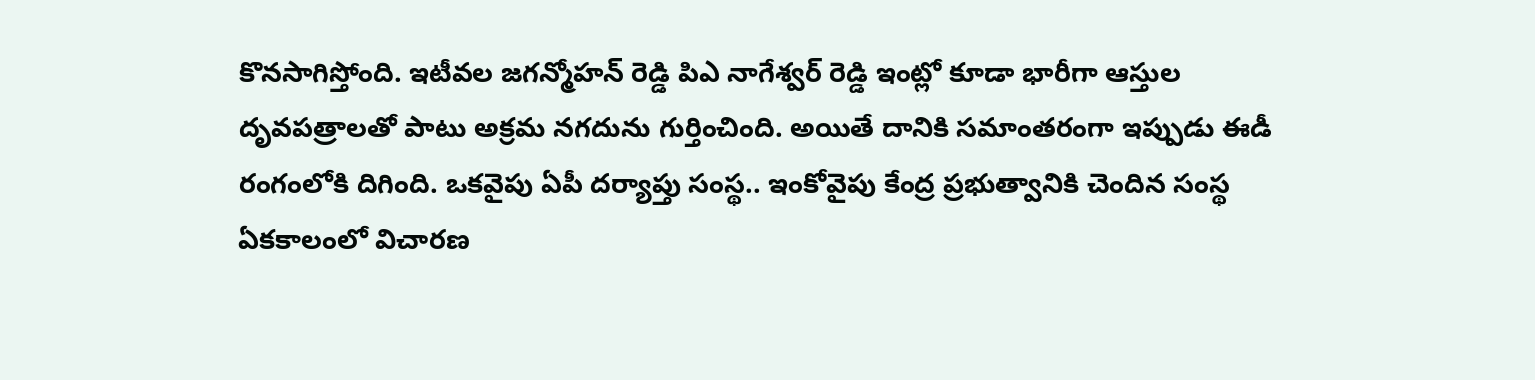కొనసాగిస్తోంది. ఇటీవల జగన్మోహన్ రెడ్డి పిఎ నాగేశ్వర్ రెడ్డి ఇంట్లో కూడా భారీగా ఆస్తుల దృవపత్రాలతో పాటు అక్రమ నగదును గుర్తించింది. అయితే దానికి సమాంతరంగా ఇప్పుడు ఈడీ రంగంలోకి దిగింది. ఒకవైపు ఏపీ దర్యాప్తు సంస్థ.. ఇంకోవైపు కేంద్ర ప్రభుత్వానికి చెందిన సంస్థ ఏకకాలంలో విచారణ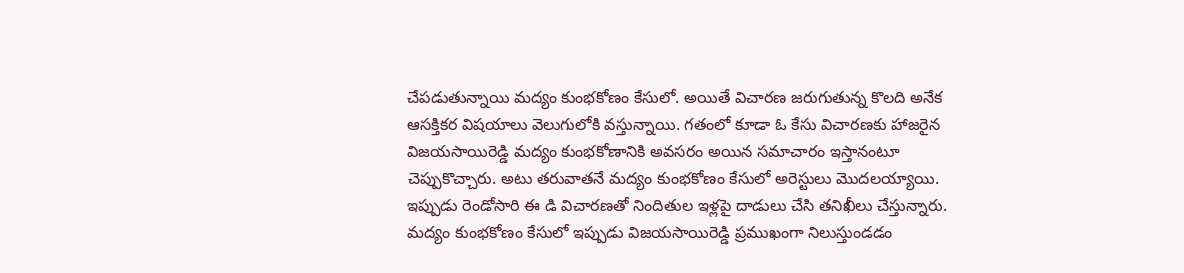చేపడుతున్నాయి మద్యం కుంభకోణం కేసులో. అయితే విచారణ జరుగుతున్న కొలది అనేక ఆసక్తికర విషయాలు వెలుగులోకి వస్తున్నాయి. గతంలో కూడా ఓ కేసు విచారణకు హాజరైన విజయసాయిరెడ్డి మద్యం కుంభకోణానికి అవసరం అయిన సమాచారం ఇస్తానంటూ చెప్పుకొచ్చారు. అటు తరువాతనే మద్యం కుంభకోణం కేసులో అరెస్టులు మొదలయ్యాయి. ఇప్పుడు రెండోసారి ఈ డి విచారణతో నిందితుల ఇళ్లపై దాడులు చేసి తనిఖీలు చేస్తున్నారు. మద్యం కుంభకోణం కేసులో ఇప్పుడు విజయసాయిరెడ్డి ప్రముఖంగా నిలుస్తుండడం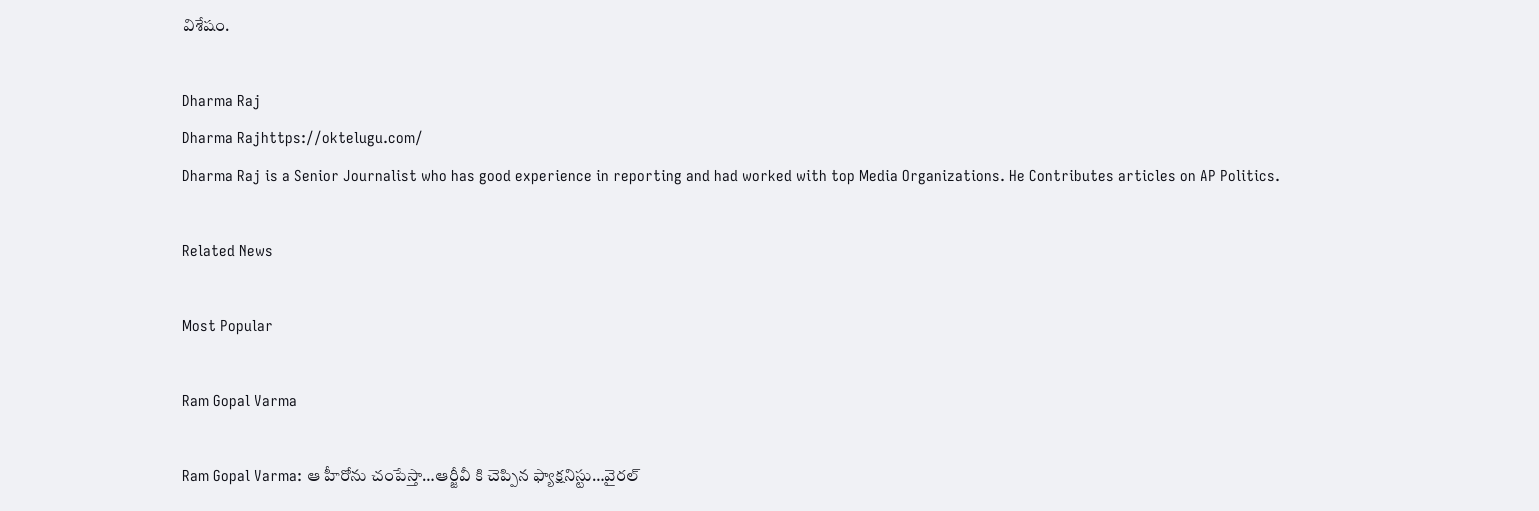విశేషం.

Dharma Raj
Dharma Rajhttps://oktelugu.com/
Dharma Raj is a Senior Journalist who has good experience in reporting and had worked with top Media Organizations. He Contributes articles on AP Politics.

Related News

Most Popular

Ram Gopal Varma

Ram Gopal Varma: ఆ హీరోను చంపేస్తా…ఆర్జీవీ కి చెప్పిన ఫ్యాక్షనిస్టు…వైరల్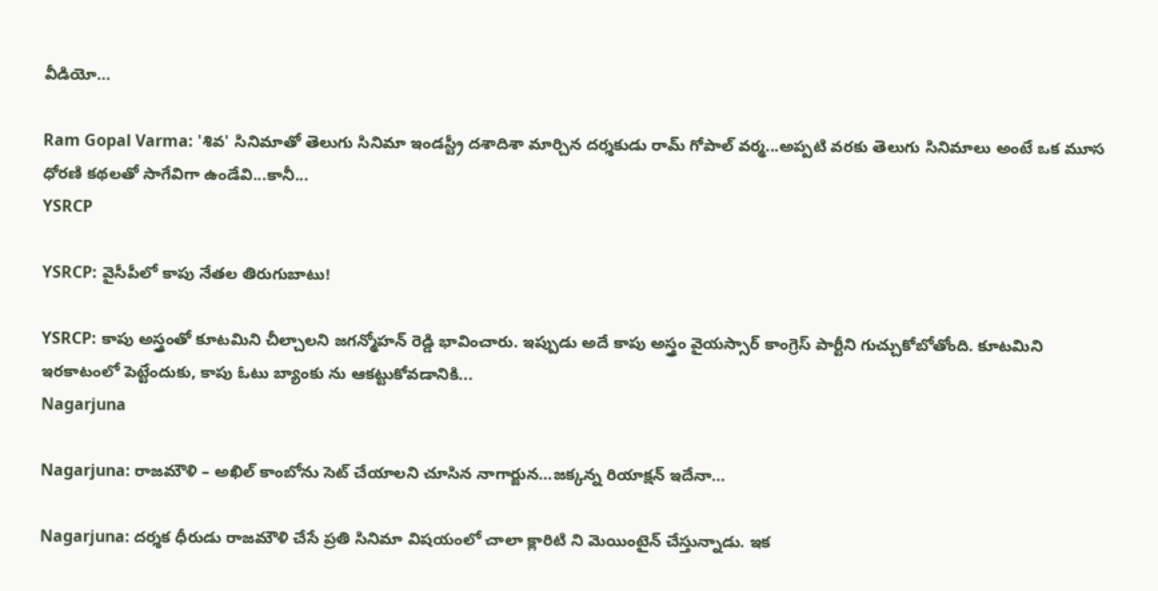వీడియో…

Ram Gopal Varma: 'శివ' సినిమాతో తెలుగు సినిమా ఇండస్ట్రీ దశాదిశా మార్చిన దర్శకుడు రామ్ గోపాల్ వర్మ...అప్పటి వరకు తెలుగు సినిమాలు అంటే ఒక మూస ధోరణి కథలతో సాగేవిగా ఉండేవి...కానీ...
YSRCP

YSRCP: వైసీపీలో కాపు నేతల తిరుగుబాటు!

YSRCP: కాపు అస్త్రంతో కూటమిని చీల్చాలని జగన్మోహన్ రెడ్డి భావించారు. ఇప్పుడు అదే కాపు అస్త్రం వైయస్సార్ కాంగ్రెస్ పార్టీని గుచ్చుకోబోతోంది. కూటమిని ఇరకాటంలో పెట్టేందుకు, కాపు ఓటు బ్యాంకు ను ఆకట్టుకోవడానికి...
Nagarjuna

Nagarjuna: రాజమౌళి – అఖిల్ కాంబోను సెట్ చేయాలని చూసిన నాగార్జున…జక్కన్న రియాక్షన్ ఇదేనా…

Nagarjuna: దర్శక ధీరుడు రాజమౌళి చేసే ప్రతి సినిమా విషయంలో చాలా క్లారిటి ని మెయింటైన్ చేస్తున్నాడు. ఇక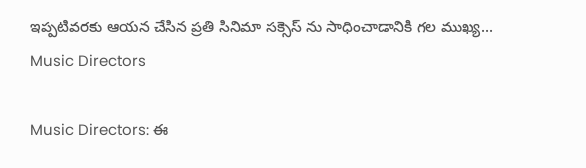ఇప్పటివరకు ఆయన చేసిన ప్రతి సినిమా సక్సెస్ ను సాధించాడానికి గల ముఖ్య...
Music Directors

Music Directors: ఈ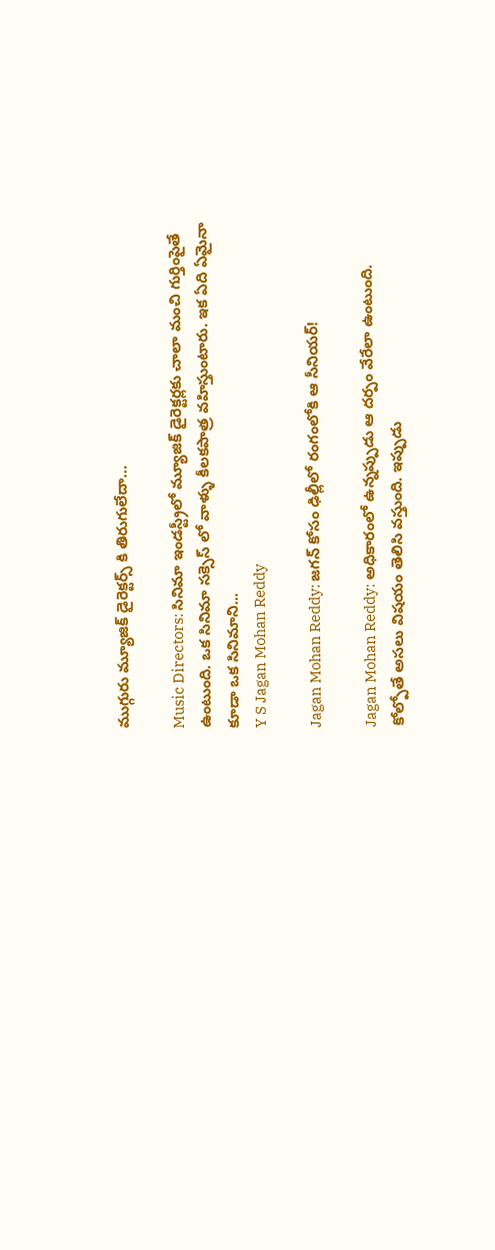ముగ్గురు మ్యూజిక్ డైరెక్టర్స్ కి తిరుగులేదా…

Music Directors: సినిమా ఇండస్ట్రీలో మ్యూజిక్ డైరెక్టర్లకు చాలా మంచి గుర్తింపైతే ఉంటుంది. ఒక సినిమా సక్సెస్ లో వాళ్ళు కీలకపాత్ర వహిస్తుంటారు. ఇక ఏది ఏమైనా కూడా ఒక సినిమాని...
Y S Jagan Mohan Reddy

Jagan Mohan Reddy: జగన్ కోసం ఢిల్లీలో రంగంలోకి ఆ సీనియర్!

Jagan Mohan Reddy: అధికారంలో ఉన్నప్పుడు ఆ దర్పం వేరేలా ఉంటుంది. కోల్పోతే అసలు విషయం తెలిసి వస్తుంది. ఇప్పుడు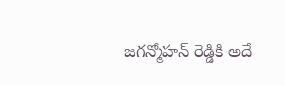జగన్మోహన్ రెడ్డికి అదే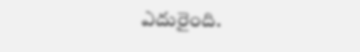ఎదురైంది.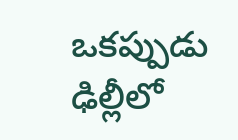ఒకప్పుడు ఢిల్లీలో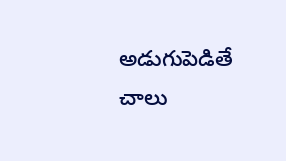అడుగుపెడితే చాలు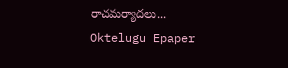రాచమర్యాదలు...
Oktelugu Epaper